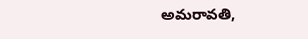అమరావతి,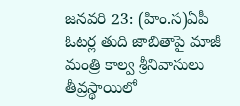జనవరి 23: (హిం.స)ఏపీ ఓటర్ల తుది జాబితాపై మాజీ మంత్రి కాల్వ శ్రీనివాసులు తీవ్రస్థాయిలో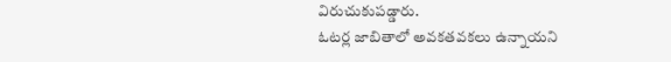విరుచుకుపడ్డారు.
ఓటర్ల జాబితాలో అవకతవకలు ఉన్నాయని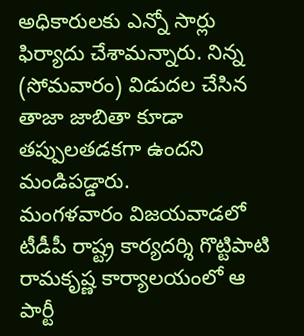అధికారులకు ఎన్నో సార్లు ఫిర్యాదు చేశామన్నారు. నిన్న (సోమవారం) విడుదల చేసిన తాజా జాబితా కూడా తప్పులతడకగా ఉందని మండిపడ్డారు.
మంగళవారం విజయవాడలో టీడీపీ రాష్ట్ర కార్యదర్శి గొట్టిపాటి రామకృష్ణ కార్యాలయంలో ఆ పార్టీ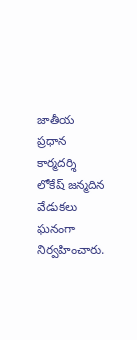జాతీయ ప్రధాన కార్మదర్శి లోకేష్ జన్మదిన వేడుకలు ఘనంగా నిర్వహించారు.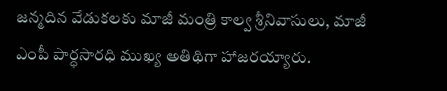జన్మదిన వేడుకలకు మాజీ మంత్రి కాల్వ శ్రీనివాసులు, మాజీ ఎంపీ పార్ధసారధి ముఖ్య అతిథిగా హాజరయ్యారు.